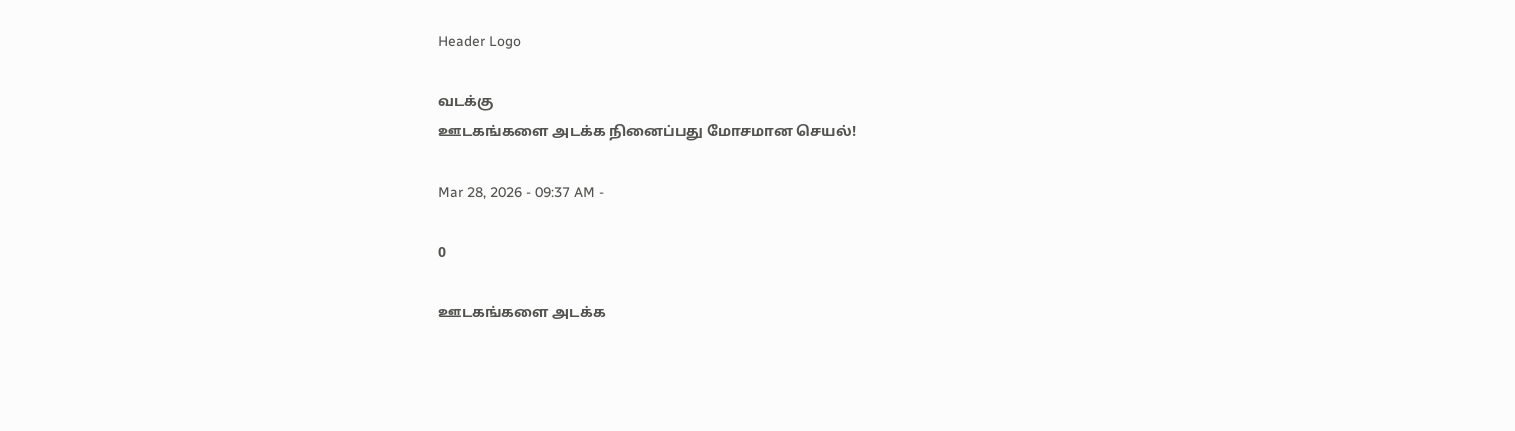Header Logo

வடக்கு
ஊடகங்களை அடக்க நினைப்பது மோசமான செயல்!

Mar 28, 2026 - 09:37 AM -

0

ஊடகங்களை அடக்க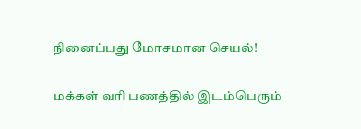நினைப்பது மோசமான செயல்!

மக்கள் வரி பணத்தில் இடம்பெரும்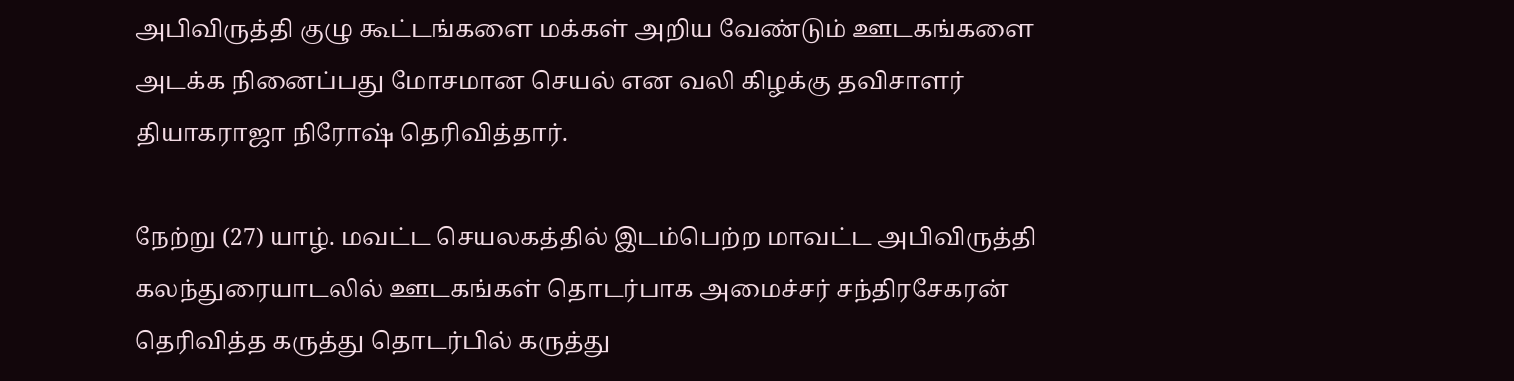அபிவிருத்தி குழு கூட்டங்களை மக்கள் அறிய வேண்டும் ஊடகங்களை அடக்க நினைப்பது மோசமான செயல் என வலி கிழக்கு தவிசாளர் தியாகராஜா நிரோஷ் தெரிவித்தார்.

நேற்று (27) யாழ். மவட்ட செயலகத்தில் இடம்பெற்ற மாவட்ட அபிவிருத்தி கலந்துரையாடலில் ஊடகங்கள் தொடர்பாக அமைச்சர் சந்திரசேகரன் தெரிவித்த கருத்து தொடர்பில் கருத்து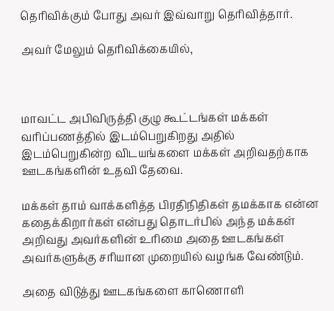தெரிவிக்கும் போது அவர் இவ்வாறு தெரிவித்தார்.

அவர் மேலும் தெரிவிக்கையில்,



மாவட்ட அபிவிருத்தி குழு கூட்டங்கள் மக்கள் வரிப்பணத்தில் இடம்பெறுகிறது அதில் இடம்பெறுகின்ற விடயங்களை மக்கள் அறிவதற்காக ஊடகங்களின் உதவி தேவை.

மக்கள் தாம் வாக்களித்த பிரதிநிதிகள் தமக்காக என்ன கதைக்கிறார்கள் என்பது தொடர்பில் அந்த மக்கள் அறிவது அவர்களின் உரிமை அதை ஊடகங்கள் அவர்களுக்கு சரியான முறையில் வழங்க வேண்டும்.

அதை விடுத்து ஊடகங்களை காணொளி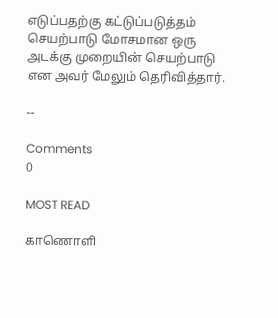எடுப்பதற்கு கட்டுப்படுத்தம் செயற்பாடு மோசமான ஒரு அடக்கு முறையின் செயற்பாடு என அவர் மேலும் தெரிவித்தார்.

--

Comments
0

MOST READ

காணொளி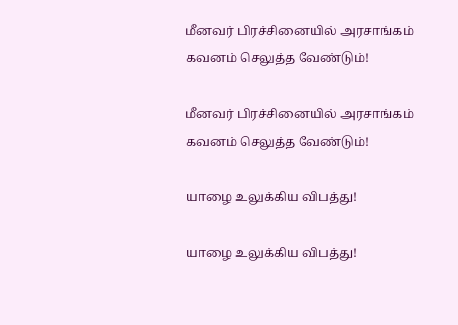மீனவர் பிரச்சினையில் அரசாங்கம் கவனம் செலுத்த வேண்டும்!

மீனவர் பிரச்சினையில் அரசாங்கம் கவனம் செலுத்த வேண்டும்!

யாழை உலுக்கிய விபத்து!

யாழை உலுக்கிய விபத்து!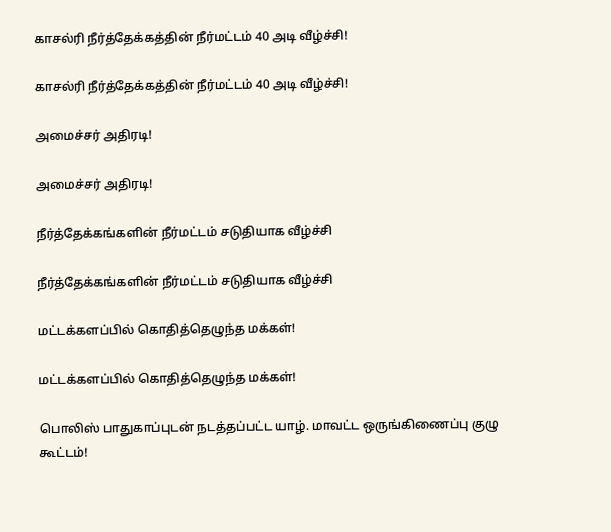காசல்ரி நீர்த்தேக்கத்தின் நீர்மட்டம் 40 அடி வீழ்ச்சி!

காசல்ரி நீர்த்தேக்கத்தின் நீர்மட்டம் 40 அடி வீழ்ச்சி!

அமைச்சர் அதிரடி!

அமைச்சர் அதிரடி!

நீர்த்தேக்கங்களின் நீர்மட்டம் சடுதியாக வீழ்ச்சி

நீர்த்தேக்கங்களின் நீர்மட்டம் சடுதியாக வீழ்ச்சி

மட்டக்களப்பில் கொதித்தெழுந்த மக்கள்!

மட்டக்களப்பில் கொதித்தெழுந்த மக்கள்!

பொலிஸ் பாதுகாப்புடன் நடத்தப்பட்ட யாழ். மாவட்ட ஒருங்கிணைப்பு குழு கூட்டம்!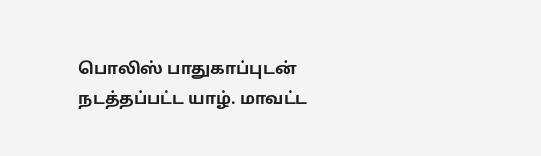பொலிஸ் பாதுகாப்புடன் நடத்தப்பட்ட யாழ். மாவட்ட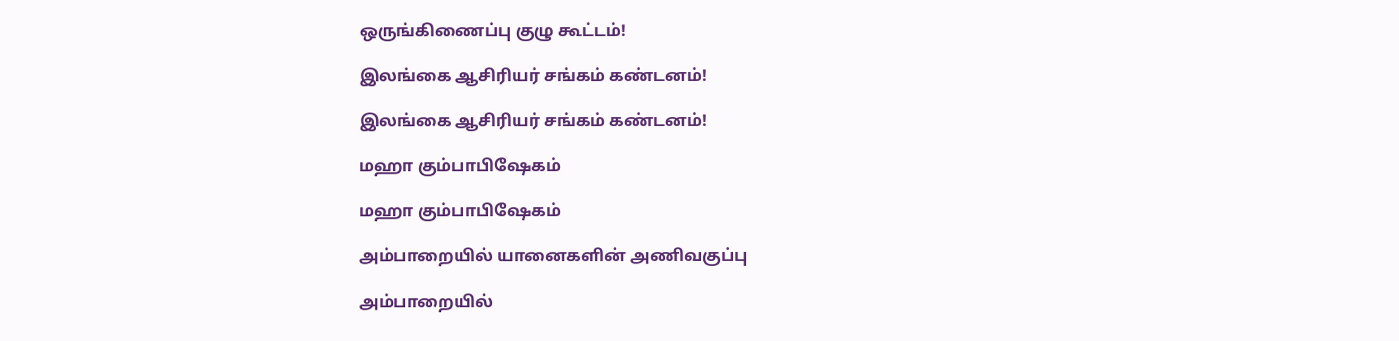ஒருங்கிணைப்பு குழு கூட்டம்!

இலங்கை ஆசிரியர் சங்கம் கண்டனம்!

இலங்கை ஆசிரியர் சங்கம் கண்டனம்!

மஹா கும்பாபிஷேகம்

மஹா கும்பாபிஷேகம்

அம்பாறையில் யானைகளின் அணிவகுப்பு

அம்பாறையில்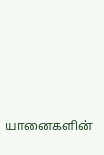யானைகளின்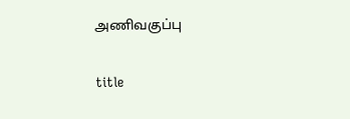அணிவகுப்பு

title